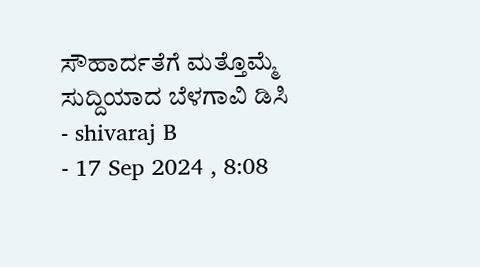ಸೌಹಾರ್ದತೆಗೆ ಮತ್ತೊಮ್ಮೆ ಸುದ್ದಿಯಾದ ಬೆಳಗಾವಿ ಡಿಸಿ
- shivaraj B
- 17 Sep 2024 , 8:08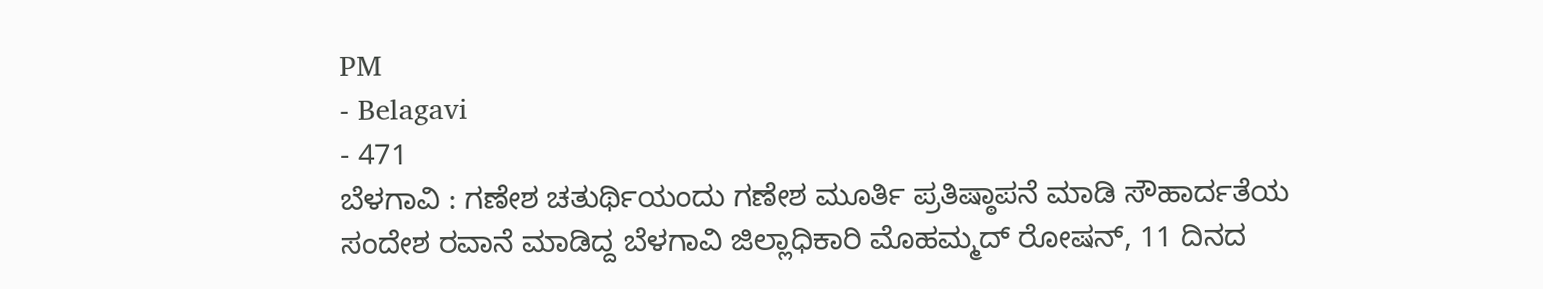PM
- Belagavi
- 471
ಬೆಳಗಾವಿ : ಗಣೇಶ ಚತುರ್ಥಿಯಂದು ಗಣೇಶ ಮೂರ್ತಿ ಪ್ರತಿಷ್ಠಾಪನೆ ಮಾಡಿ ಸೌಹಾರ್ದತೆಯ ಸಂದೇಶ ರವಾನೆ ಮಾಡಿದ್ದ ಬೆಳಗಾವಿ ಜಿಲ್ಲಾಧಿಕಾರಿ ಮೊಹಮ್ಮದ್ ರೋಷನ್, 11 ದಿನದ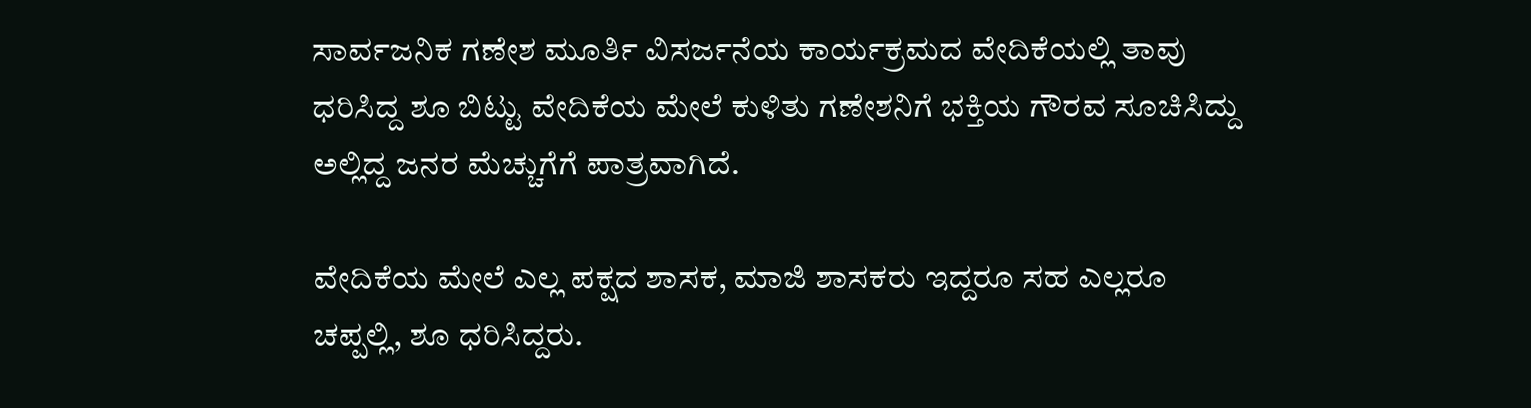ಸಾರ್ವಜನಿಕ ಗಣೇಶ ಮೂರ್ತಿ ವಿಸರ್ಜನೆಯ ಕಾರ್ಯಕ್ರಮದ ವೇದಿಕೆಯಲ್ಲಿ ತಾವು ಧರಿಸಿದ್ದ ಶೂ ಬಿಟ್ಟು ವೇದಿಕೆಯ ಮೇಲೆ ಕುಳಿತು ಗಣೇಶನಿಗೆ ಭಕ್ತಿಯ ಗೌರವ ಸೂಚಿಸಿದ್ದು ಅಲ್ಲಿದ್ದ ಜನರ ಮೆಚ್ಚುಗೆಗೆ ಪಾತ್ರವಾಗಿದೆ.

ವೇದಿಕೆಯ ಮೇಲೆ ಎಲ್ಲ ಪಕ್ಷದ ಶಾಸಕ, ಮಾಜಿ ಶಾಸಕರು ಇದ್ದರೂ ಸಹ ಎಲ್ಲರೂ ಚಪ್ಪಲ್ಲಿ, ಶೂ ಧರಿಸಿದ್ದರು.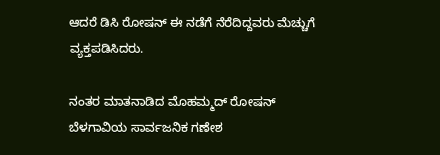ಆದರೆ ಡಿಸಿ ರೋಷನ್ ಈ ನಡೆಗೆ ನೆರೆದಿದ್ದವರು ಮೆಚ್ಚುಗೆ ವ್ಯಕ್ತಪಡಿಸಿದರು.

ನಂತರ ಮಾತನಾಡಿದ ಮೊಹಮ್ಮದ್ ರೋಷನ್ ಬೆಳಗಾವಿಯ ಸಾರ್ವಜನಿಕ ಗಣೇಶ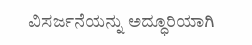ವಿಸರ್ಜನೆಯನ್ನು ಅದ್ಧೂರಿಯಾಗಿ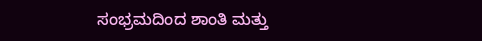ಸಂಭ್ರಮದಿಂದ ಶಾಂತಿ ಮತ್ತು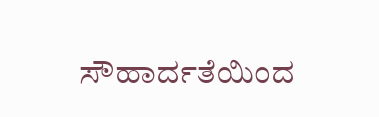ಸೌಹಾರ್ದತೆಯಿಂದ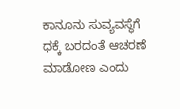ಕಾನೂನು ಸುವ್ಯವಸ್ಥೆಗೆ ಧಕ್ಕೆ ಬರದಂತೆ ಆಚರಣೆ ಮಾಡೋಣ ಎಂದು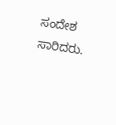ಸಂದೇಶ ಸಾರಿದರು.